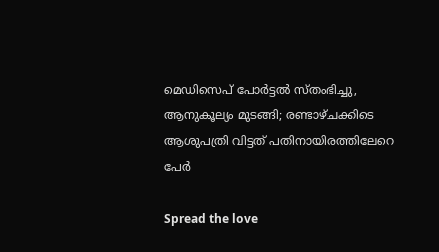മെഡിസെപ് പോർട്ടൽ സ്തംഭിച്ചു, ആനുകൂല്യം മുടങ്ങി; രണ്ടാഴ്ചക്കിടെ ആശുപത്രി വിട്ടത് പതിനായിരത്തിലേറെ പേർ

Spread the love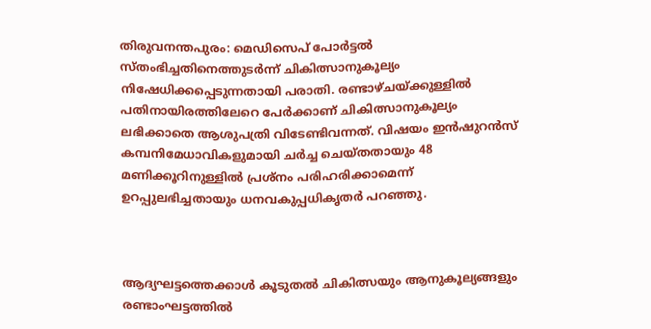തിരുവനന്തപുരം: മെഡിസെപ് പോർട്ടൽ സ്തംഭിച്ചതിനെത്തുടർന്ന് ചികിത്സാനുകൂല്യം നിഷേധിക്കപ്പെടുന്നതായി പരാതി. രണ്ടാഴ്ചയ്ക്കുള്ളിൽ പതിനായിരത്തിലേറെ പേർക്കാണ് ചികിത്സാനുകൂല്യം ലഭിക്കാതെ ആശുപത്രി വിടേണ്ടിവന്നത്. വിഷയം ഇൻഷുറൻസ് കമ്പനിമേധാവികളുമായി ചർച്ച ചെയ്തതായും 48 മണിക്കൂറിനുള്ളിൽ പ്രശ്നം പരിഹരിക്കാമെന്ന് ഉറപ്പുലഭിച്ചതായും ധനവകുപ്പധികൃതർ പറഞ്ഞു.



ആദ്യഘട്ടത്തെക്കാൾ കൂടുതൽ ചികിത്സയും ആനുകൂല്യങ്ങളും രണ്ടാംഘട്ടത്തിൽ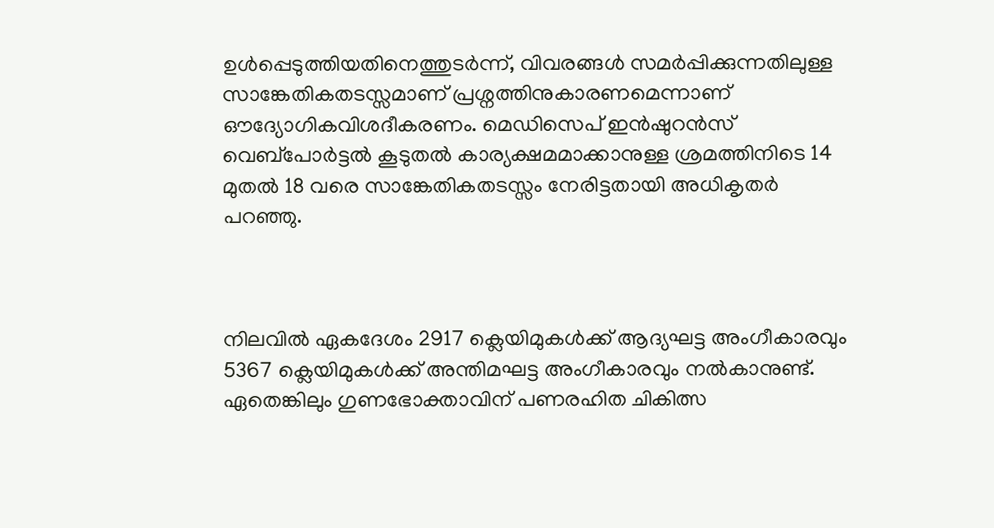ഉൾപ്പെടുത്തിയതിനെത്തുടർന്ന്, വിവരങ്ങൾ സമർപ്പിക്കുന്നതിലുള്ള സാങ്കേതികതടസ്സമാണ് പ്രശ്നത്തിനുകാരണമെന്നാണ് ഔദ്യോഗികവിശദീകരണം. മെഡിസെപ് ഇൻഷുറൻസ് വെബ്‌പോർട്ടൽ കൂടുതൽ കാര്യക്ഷമമാക്കാനുള്ള ശ്രമത്തിനിടെ 14 മുതൽ 18 വരെ സാങ്കേതികതടസ്സം നേരിട്ടതായി അധികൃതർ പറഞ്ഞു.



നിലവിൽ ഏകദേശം 2917 ക്ലെയിമുകൾക്ക് ആദ്യഘട്ട അംഗീകാരവും 5367 ക്ലെയിമുകൾക്ക് അന്തിമഘട്ട അംഗീകാരവും നൽകാനുണ്ട്. ഏതെങ്കിലും ഗുണഭോക്താവിന് പണരഹിത ചികിത്സ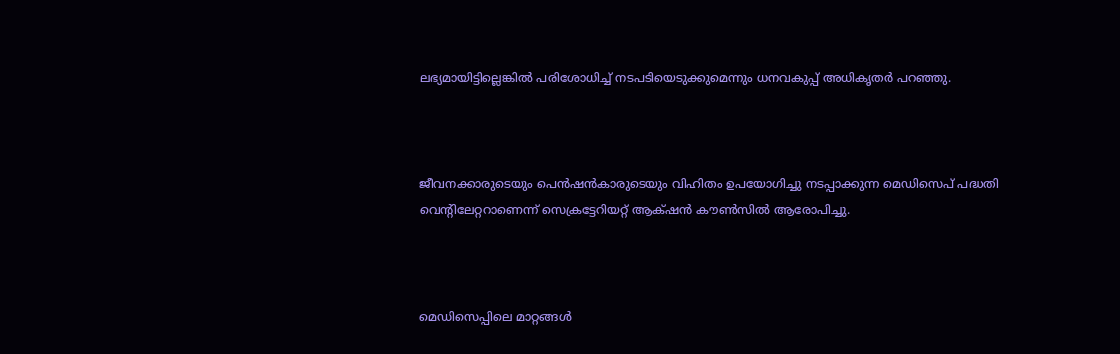ലഭ്യമായിട്ടില്ലെങ്കിൽ പരിശോധിച്ച് നടപടിയെടുക്കുമെന്നും ധനവകുപ്പ് അധികൃതർ പറഞ്ഞു.



ജീവനക്കാരുടെയും പെൻഷൻകാരുടെയും വിഹിതം ഉപയോഗിച്ചു നടപ്പാക്കുന്ന മെഡിസെപ് പദ്ധതി വെന്റിലേറ്ററാണെന്ന് സെക്രട്ടേറിയറ്റ് ആക്‌ഷൻ കൗൺസിൽ ആരോപിച്ചു.



മെഡിസെപ്പിലെ മാറ്റങ്ങൾ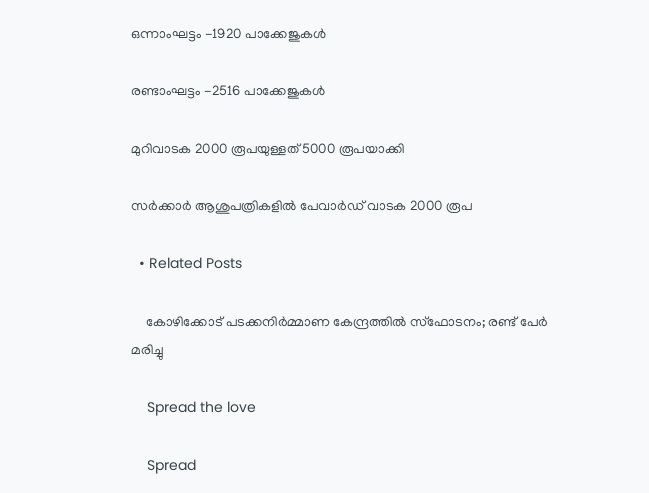ഒന്നാംഘട്ടം -1920 പാക്കേജുകൾ

രണ്ടാംഘട്ടം -2516 പാക്കേജുകൾ

മുറിവാടക 2000 രൂപയുള്ളത് 5000 രൂപയാക്കി

സർക്കാർ ആശുപത്രികളിൽ പേവാർഡ് വാടക 2000 രൂപ

  • Related Posts

    കോഴിക്കോട് പടക്കനിർമ്മാണ കേന്ദ്രത്തിൽ സ്‌ഫോടനം; രണ്ട് പേര്‍ മരിച്ചു

    Spread the love

    Spread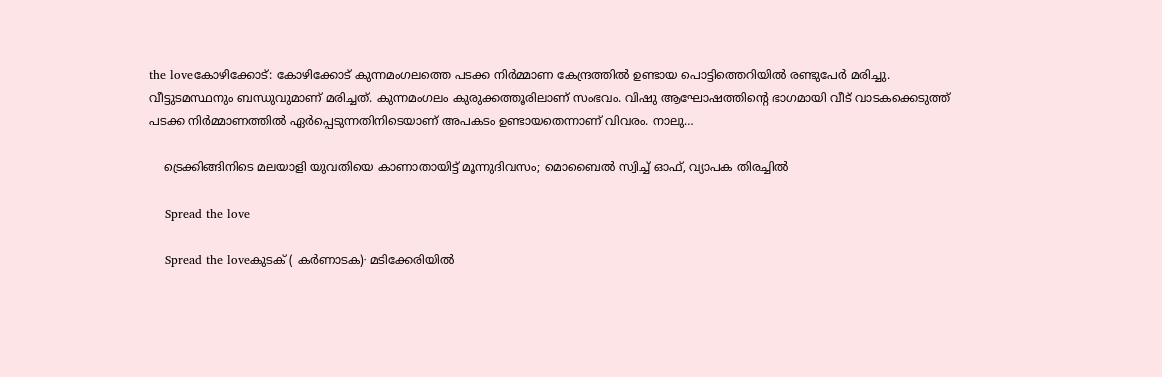the loveകോഴിക്കോട്: കോഴിക്കോട് കുന്നമംഗലത്തെ പടക്ക നിർമ്മാണ കേന്ദ്രത്തിൽ ഉണ്ടായ പൊട്ടിത്തെറിയിൽ രണ്ടുപേർ മരിച്ചു. വീട്ടുടമസ്ഥനും ബന്ധുവുമാണ് മരിച്ചത്. കുന്നമംഗലം കുരുക്കത്തൂരിലാണ് സംഭവം. വിഷു ആഘോഷത്തിന്റെ ഭാഗമായി വീട് വാടകക്കെടുത്ത് പടക്ക നിർമ്മാണത്തിൽ ഏർപ്പെടുന്നതിനിടെയാണ് അപകടം ഉണ്ടായതെന്നാണ് വിവരം. നാലു…

    ട്രെക്കിങ്ങിനിടെ മലയാളി യുവതിയെ കാണാതായിട്ട് മൂന്നുദിവസം; മൊബൈൽ സ്വിച്ച് ഓഫ്, വ്യാപക തിരച്ചിൽ

    Spread the love

    Spread the loveകുടക് ( കർണാടക)∙ മടിക്കേരിയിൽ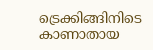ട്രെക്കിങ്ങിനിടെ കാണാതായ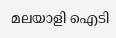മലയാളി ഐടി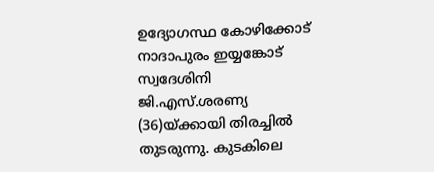ഉദ്യോഗസ്ഥ കോഴിക്കോട് നാദാപുരം ഇയ്യങ്കോട് സ്വദേശിനി ജി.എസ്.ശരണ്യ (36)യ്ക്കായി തിരച്ചിൽ തുടരുന്നു. കുടകിലെ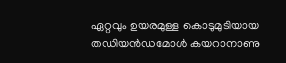ഏറ്റവും ഉയരമുള്ള കൊടുമുടിയായ തഡിയൻഡമോൾ കയറാനാണു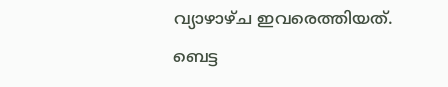വ്യാഴാഴ്ച ഇവരെത്തിയത്. ബെട്ട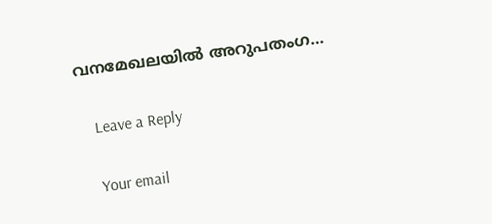വനമേഖലയിൽ അറുപതംഗ…

    Leave a Reply

    Your email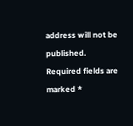address will not be published. Required fields are marked *